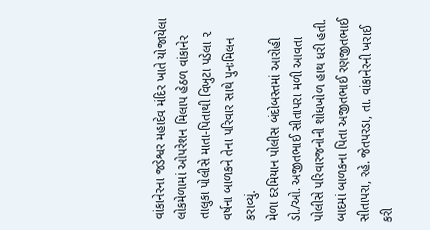વાંકાનેરના જડેશ્વર મહાદેવ મંદિર ખાતે યોજાયેલા લોકમેળામાં ઓપરેશન મિલાપ હેઠળ વાંકાનેર તાલુકા પોલીસે માતા-પિતાથી વિખુટા પડેલા ૨ વર્ષના બાળકને તેના પરિવાર સાથે પુનઃમિલન કરાવ્યું.
મેળા દરમિયાન પોલીસ બંદોબસ્તમાં આરોહી ડો./ઓ. અજીતભાઈ સીતાપરા મળી આવતા પોલીસે પરિવારજનોની શોધખોળ હાથ ધરી હતી. બાદમાં બાળકના પિતા અજીતભાઈ રણજીતભાઈ સીતાપરા, રહે. જેતપરડા, તા. વાંકાનેરની ખરાઈ કરી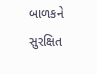બાળકને સુરક્ષિત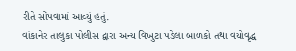રીતે સોંપવામાં આવ્યું હતું.
વાંકાનેર તાલુકા પોલીસ દ્વારા અન્ય વિખુટા પડેલા બાળકો તથા વયોવૃદ્ધ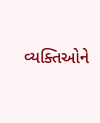વ્યક્તિઓને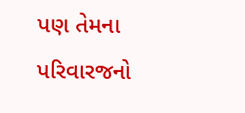પણ તેમના પરિવારજનો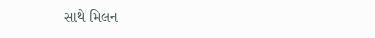સાથે મિલન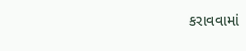કરાવવામાં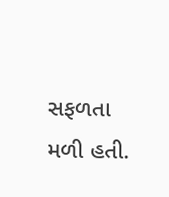સફળતા મળી હતી.